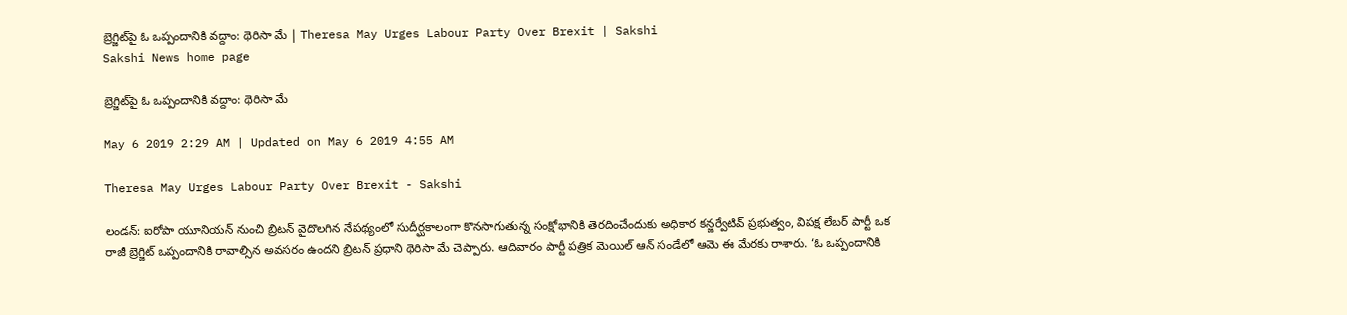బ్రెగ్జిట్‌పై ఓ ఒప్పందానికి వద్దాం: థెరిసా మే | Theresa May Urges Labour Party Over Brexit | Sakshi
Sakshi News home page

బ్రెగ్జిట్‌పై ఓ ఒప్పందానికి వద్దాం: థెరిసా మే

May 6 2019 2:29 AM | Updated on May 6 2019 4:55 AM

Theresa May Urges Labour Party Over Brexit - Sakshi

లండన్‌: ఐరోపా యూనియన్‌ నుంచి బ్రిటన్‌ వైదొలగిన నేపథ్యంలో సుదీర్ఘకాలంగా కొనసాగుతున్న సంక్షోభానికి తెరదించేందుకు అధికార కన్జర్వేటివ్‌ ప్రభుత్వం, విపక్ష లేబర్‌ పార్టీ ఒక రాజీ బ్రెగ్జిట్‌ ఒప్పందానికి రావాల్సిన అవసరం ఉందని బ్రిటన్‌ ప్రధాని థెరిసా మే చెప్పారు. ఆదివారం పార్టీ పత్రిక మెయిల్‌ ఆన్‌ సండేలో ఆమె ఈ మేరకు రాశారు. ‘ఓ ఒప్పందానికి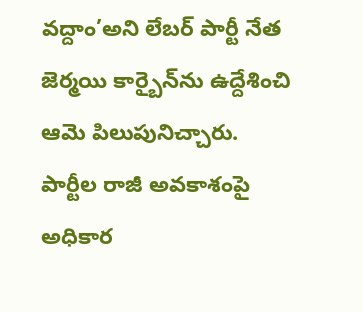వద్దాం’అని లేబర్‌ పార్టీ నేత జెర్మయి కార్బైన్‌ను ఉద్దేశించి ఆమె పిలుపునిచ్చారు. పార్టీల రాజీ అవకాశంపై అధికార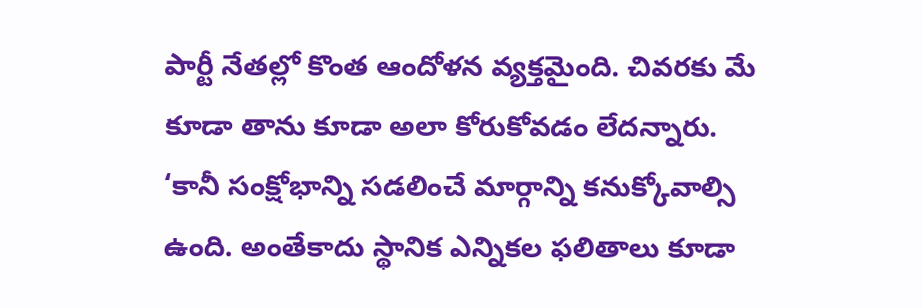పార్టీ నేతల్లో కొంత ఆందోళన వ్యక్తమైంది. చివరకు మే కూడా తాను కూడా అలా కోరుకోవడం లేదన్నారు. ‘కానీ సంక్షోభాన్ని సడలించే మార్గాన్ని కనుక్కోవాల్సి ఉంది. అంతేకాదు స్థానిక ఎన్నికల ఫలితాలు కూడా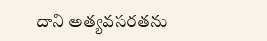దాని అత్యవసరతను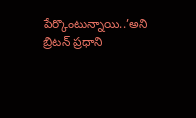పేర్కొంటున్నాయి..’అని బ్రిటన్‌ ప్రధాని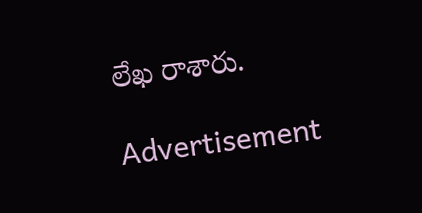లేఖ రాశారు.

Advertisement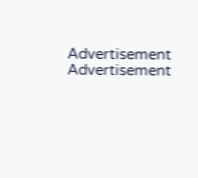Advertisement
Advertisement